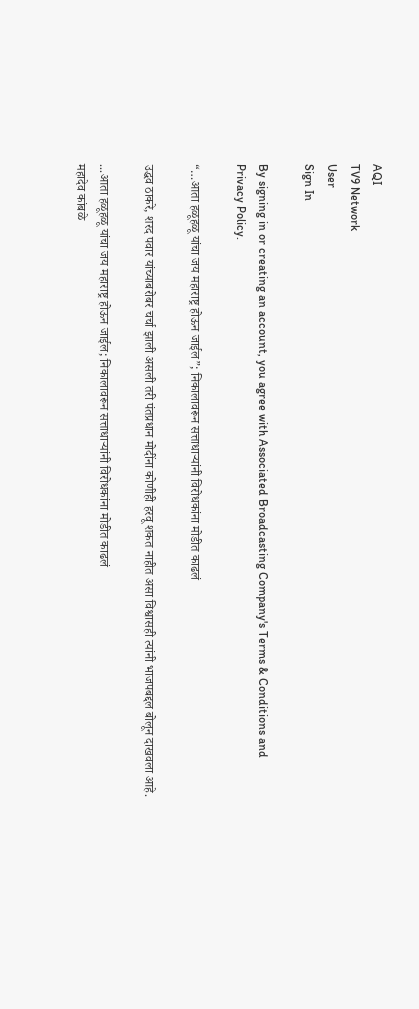AQI
TV9 Network
User
Sign In

By signing in or creating an account, you agree with Associated Broadcasting Company's Terms & Conditions and Privacy Policy.

“…आता हळूहळू यांचा जय महाराष्ट्र होऊन जाईल”; निकालावरून सत्ताधाऱ्यांनी विरोधकांना मोडीत काढलं

उद्धव ठाकरे, शरद पवार यांच्याबरोबर चर्चा झाली असली तरी पंतप्रधान मोदींना कोणीही हरवू शकत नाहीत असा विश्वासही त्यांनी भाजपबद्दल बोलून दाखवला आहे.

...आता हळूहळू यांचा जय महाराष्ट्र होऊन जाईल; निकालावरून सत्ताधाऱ्यांनी विरोधकांना मोडीत काढलं
महादेव कांबळे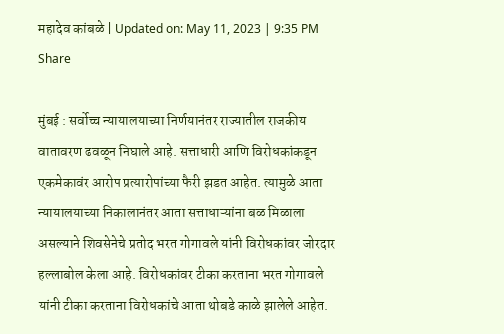महादेव कांबळे | Updated on: May 11, 2023 | 9:35 PM
Share

मुंबई : सर्वोच्च न्यायालयाच्या निर्णयानंतर राज्यातील राजकीय वातावरण ढवळून निघाले आहे. सत्ताधारी आणि विरोधकांकडून एकमेकावंर आरोप प्रत्यारोपांच्या फैरी झडत आहेत. त्यामुळे आता न्यायालयाच्या निकालानंतर आता सत्ताधाऱ्यांना बळ मिळाला असल्याने शिवसेनेचे प्रतोद भरत गोगावले यांनी विरोधकांवर जोरदार हल्लाबोल केला आहे. विरोधकांवर टीका करताना भरत गोगावले यांनी टीका करताना विरोधकांचे आता थोबडे काळे झालेले आहेत.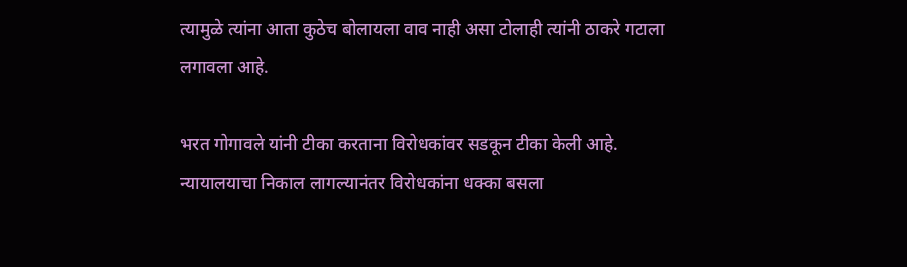त्यामुळे त्यांना आता कुठेच बोलायला वाव नाही असा टोलाही त्यांनी ठाकरे गटाला लगावला आहे.

भरत गोगावले यांनी टीका करताना विरोधकांवर सडकून टीका केली आहे. न्यायालयाचा निकाल लागल्यानंतर विरोधकांना धक्का बसला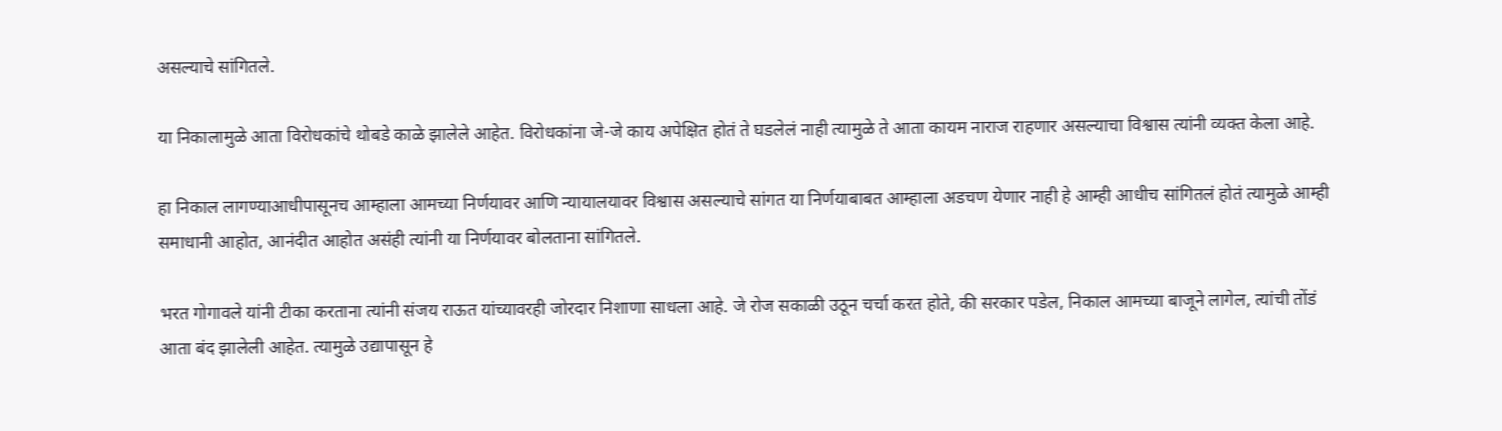असल्याचे सांगितले.

या निकालामुळे आता विरोधकांचे थोबडे काळे झालेले आहेत. विरोधकांना जे-जे काय अपेक्षित होतं ते घडलेलं नाही त्यामुळे ते आता कायम नाराज राहणार असल्याचा विश्वास त्यांनी व्यक्त केला आहे.

हा निकाल लागण्याआधीपासूनच आम्हाला आमच्या निर्णयावर आणि न्यायालयावर विश्वास असल्याचे सांगत या निर्णयाबाबत आम्हाला अडचण येणार नाही हे आम्ही आधीच सांगितलं होतं त्यामुळे आम्ही समाधानी आहोत, आनंदीत आहोत असंही त्यांनी या निर्णयावर बोलताना सांगितले.

भरत गोगावले यांनी टीका करताना त्यांनी संजय राऊत यांच्यावरही जोरदार निशाणा साधला आहे. जे रोज सकाळी उठून चर्चा करत होते, की सरकार पडेल, निकाल आमच्या बाजूने लागेल, त्यांची तोंडं आता बंद झालेली आहेत. त्यामुळे उद्यापासून हे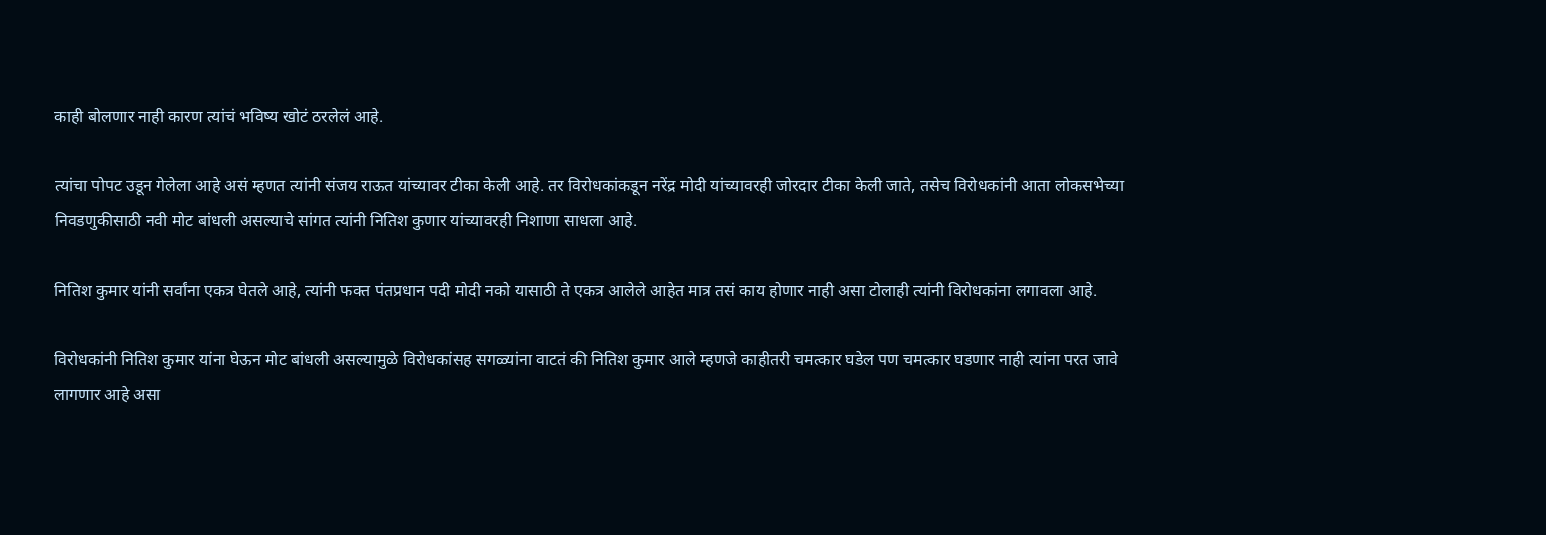काही बोलणार नाही कारण त्यांचं भविष्य खोटं ठरलेलं आहे.

त्यांचा पोपट उडून गेलेला आहे असं म्हणत त्यांनी संजय राऊत यांच्यावर टीका केली आहे. तर विरोधकांकडून नरेंद्र मोदी यांच्यावरही जोरदार टीका केली जाते, तसेच विरोधकांनी आता लोकसभेच्या निवडणुकीसाठी नवी मोट बांधली असल्याचे सांगत त्यांनी नितिश कुणार यांच्यावरही निशाणा साधला आहे.

नितिश कुमार यांनी सर्वांना एकत्र घेतले आहे, त्यांनी फक्त पंतप्रधान पदी मोदी नको यासाठी ते एकत्र आलेले आहेत मात्र तसं काय होणार नाही असा टोलाही त्यांनी विरोधकांना लगावला आहे.

विरोधकांनी नितिश कुमार यांना घेऊन मोट बांधली असल्यामुळे विरोधकांसह सगळ्यांना वाटतं की नितिश कुमार आले म्हणजे काहीतरी चमत्कार घडेल पण चमत्कार घडणार नाही त्यांना परत जावे लागणार आहे असा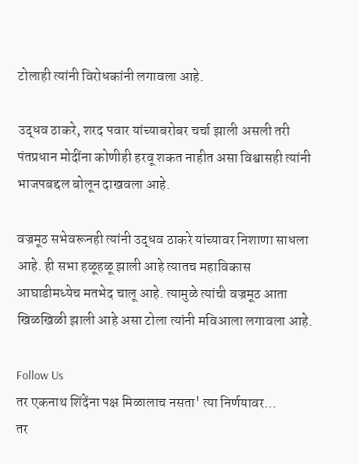टोलाही त्यांनी विरोधकांनी लगावला आहे.

उद्धव ठाकरे, शरद पवार यांच्याबरोबर चर्चा झाली असली तरी पंतप्रधान मोदींना कोणीही हरवू शकत नाहीत असा विश्वासही त्यांनी भाजपबद्दल बोलून दाखवला आहे.

वज्रमूठ सभेवरूनही त्यांनी उद्धव ठाकरे यांच्यावर निशाणा साधला आहे. ही सभा हळूहळू झाली आहे त्यातच महाविकास आघाडीमध्येच मतभेद चालू आहे. त्यामुळे त्यांची वज्रमूठ आता खिळखिळी झाली आहे असा टोला त्यांनी मविआला लगावला आहे.

Follow Us
तर एकनाथ शिंदेंना पक्ष मिळालाच नसता' त्या निर्णयावर...
तर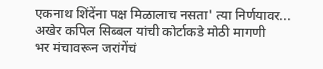एकनाथ शिंदेंना पक्ष मिळालाच नसता' त्या निर्णयावर... अखेर कपिल सिब्बल यांची कोर्टाकडे मोठी मागणी
भर मंचावरून जरांगेंचं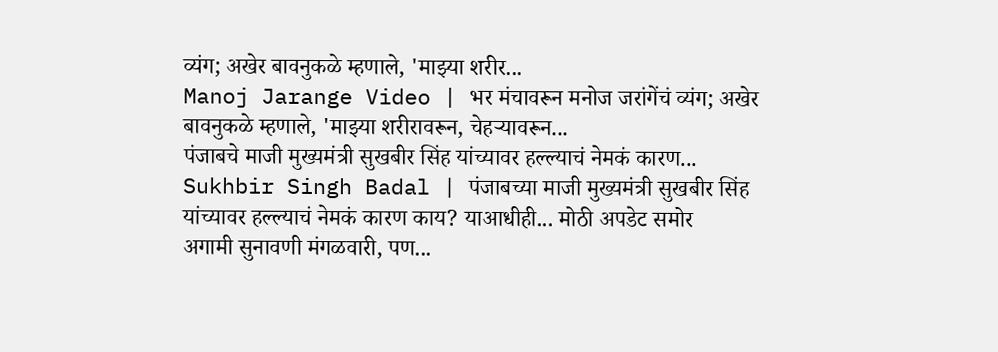व्यंग; अखेर बावनुकळे म्हणाले, 'माझ्या शरीर...
Manoj Jarange Video | भर मंचावरून मनोज जरांगेंचं व्यंग; अखेर बावनुकळे म्हणाले, 'माझ्या शरीरावरून, चेहऱ्यावरून...
पंजाबचे माजी मुख्यमंत्री सुखबीर सिंह यांच्यावर हल्ल्याचं नेमकं कारण...
Sukhbir Singh Badal | पंजाबच्या माजी मुख्यमंत्री सुखबीर सिंह यांच्यावर हल्ल्याचं नेमकं कारण काय? याआधीही... मोठी अपडेट समोर
अगामी सुनावणी मंगळवारी, पण...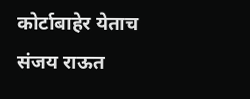कोर्टाबाहेर येताच संजय राऊत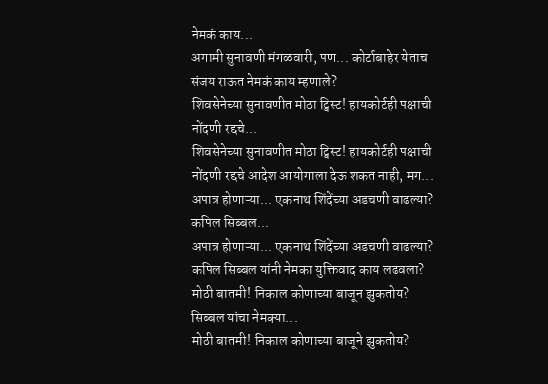नेमकं काय...
अगामी सुनावणी मंगळवारी, पण... कोर्टाबाहेर येताच संजय राऊत नेमकं काय म्हणाले?
शिवसेनेच्या सुनावणीत मोठा ट्विस्ट! हायकोर्टही पक्षाची नोंदणी रद्दचे...
शिवसेनेच्या सुनावणीत मोठा ट्विस्ट! हायकोर्टही पक्षाची नोंदणी रद्दचे आदेश आयोगाला देऊ शकत नाही, मग...
अपात्र होणाऱ्या... एकनाथ शिंदेंच्या अडचणी वाढल्या? कपिल सिब्बल...
अपात्र होणाऱ्या... एकनाथ शिंदेंच्या अडचणी वाढल्या? कपिल सिब्बल यांनी नेमका युक्तिवाद काय लढवला?
मोठी बातमी! निकाल कोणाच्या बाजून झुकतोय? सिब्बल यांचा नेमक्या...
मोठी बातमी! निकाल कोणाच्या बाजूने झुकतोय?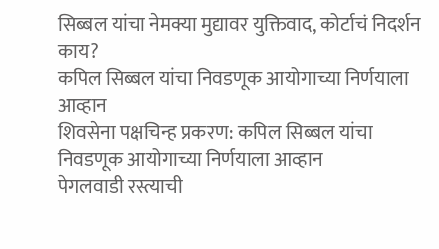सिब्बल यांचा नेमक्या मुद्यावर युक्तिवाद, कोर्टाचं निदर्शन काय?
कपिल सिब्बल यांचा निवडणूक आयोगाच्या निर्णयाला आव्हान
शिवसेना पक्षचिन्ह प्रकरण: कपिल सिब्बल यांचा निवडणूक आयोगाच्या निर्णयाला आव्हान
पेगलवाडी रस्त्याची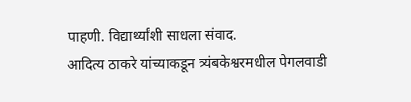पाहणी. विद्यार्थ्यांशी साधला संवाद.
आदित्य ठाकरे यांच्याकडून त्र्यंबकेश्वरमधील पेगलवाडी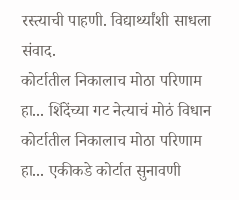रस्त्याची पाहणी. विद्यार्थ्यांशी साधला संवाद.
कोर्टातील निकालाच मोठा परिणाम हा... शिंदेंच्या गट नेत्याचं मोठं विधान
कोर्टातील निकालाच मोठा परिणाम हा... एकीकडे कोर्टात सुनावणी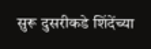सुरू दुसरीकडे शिंदेंच्या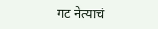गट नेत्याचं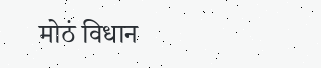मोठं विधान